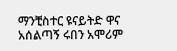ማንቺስተር ዩናይትድ ዋና አሰልጣኝ ሩበን አሞሪም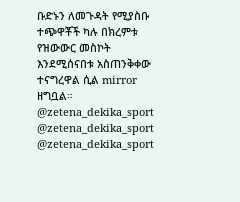ቡድኑን ለመጉዳት የሚያስቡ ተጭዋቾች ካሉ በክረምቱ የዝውውር መስኮት እንደሚሰናበቱ አስጠንቅቀው ተናግረዋል ሲል mirror ዘግቧል።
@zetena_dekika_sport
@zetena_dekika_sport
@zetena_dekika_sport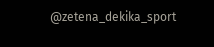@zetena_dekika_sport